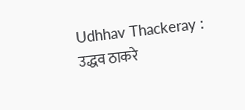Udhhav Thackeray : उद्धव ठाकरे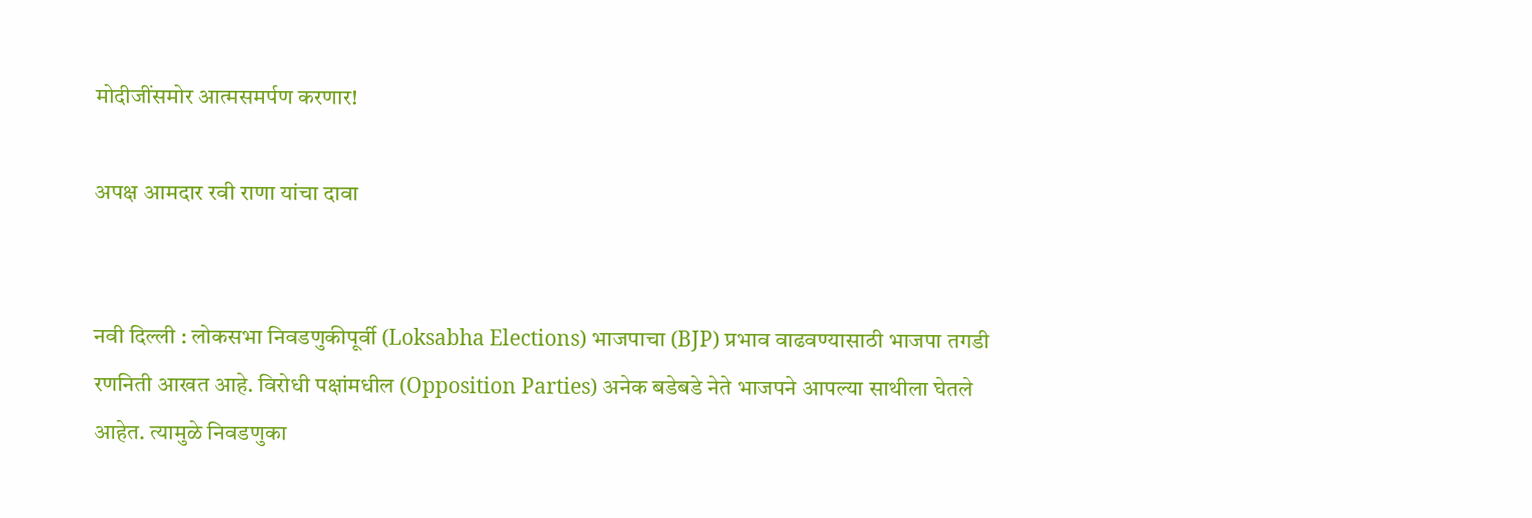मोदीजींसमोर आत्मसमर्पण करणार!

अपक्ष आमदार रवी राणा यांचा दावा


नवी दिल्ली : लोकसभा निवडणुकीपूर्वी (Loksabha Elections) भाजपाचा (BJP) प्रभाव वाढवण्यासाठी भाजपा तगडी रणनिती आखत आहे. विरोधी पक्षांमधील (Opposition Parties) अनेक बडेबडे नेते भाजपने आपल्या साथीला घेतले आहेत. त्यामुळे निवडणुका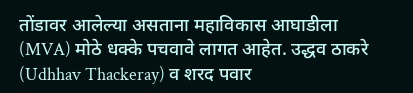तोंडावर आलेल्या असताना महाविकास आघाडीला (MVA) मोठे धक्के पचवावे लागत आहेत. उद्धव ठाकरे (Udhhav Thackeray) व शरद पवार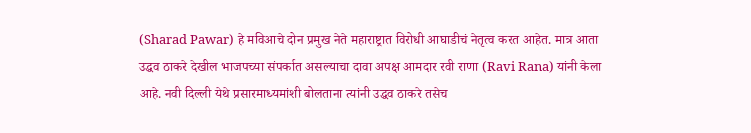(Sharad Pawar) हे मविआचे दोन प्रमुख नेते महाराष्ट्रात विरोधी आघाडीचं नेतृत्व करत आहेत. मात्र आता उद्धव ठाकरे देखील भाजपच्या संपर्कात असल्याचा दावा अपक्ष आमदार रवी राणा (Ravi Rana) यांनी केला आहे. नवी दिल्ली येथे प्रसारमाध्यमांशी बोलताना त्यांनी उद्धव ठाकरे तसेच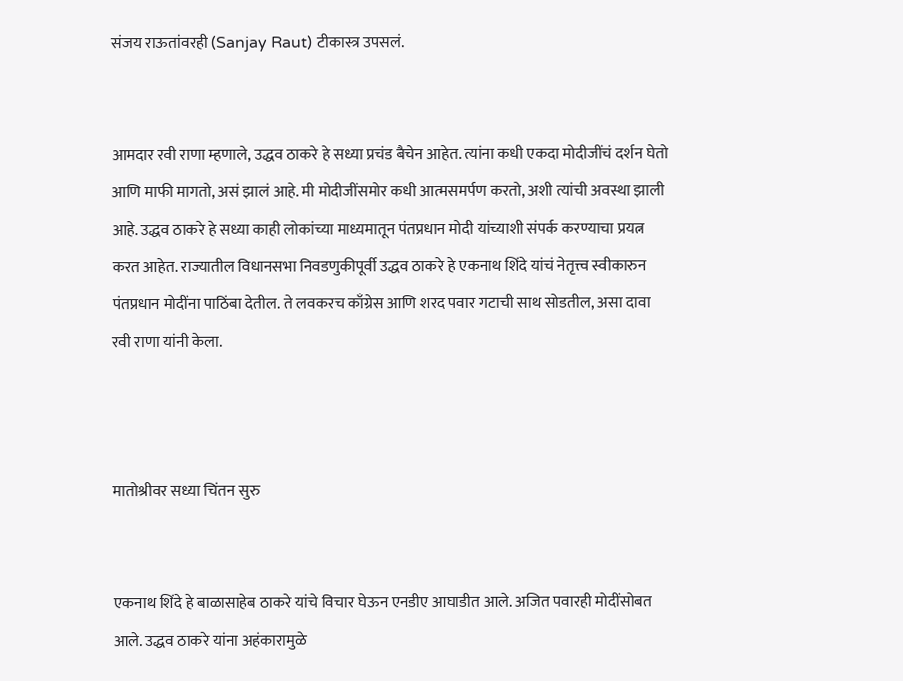संजय राऊतांवरही (Sanjay Raut) टीकास्त्र उपसलं.


आमदार रवी राणा म्हणाले, उद्धव ठाकरे हे सध्या प्रचंड बैचेन आहेत. त्यांना कधी एकदा मोदीजींचं दर्शन घेतो आणि माफी मागतो, असं झालं आहे. मी मोदीजींसमोर कधी आत्मसमर्पण करतो, अशी त्यांची अवस्था झाली आहे. उद्धव ठाकरे हे सध्या काही लोकांच्या माध्यमातून पंतप्रधान मोदी यांच्याशी संपर्क करण्याचा प्रयत्न करत आहेत. राज्यातील विधानसभा निवडणुकीपूर्वी उद्धव ठाकरे हे एकनाथ शिंदे यांचं नेतृत्त्व स्वीकारुन पंतप्रधान मोदींना पाठिंबा देतील. ते लवकरच काँग्रेस आणि शरद पवार गटाची साथ सोडतील, असा दावा रवी राणा यांनी केला.



मातोश्रीवर सध्या चिंतन सुरु


एकनाथ शिंदे हे बाळासाहेब ठाकरे यांचे विचार घेऊन एनडीए आघाडीत आले. अजित पवारही मोदींसोबत आले. उद्धव ठाकरे यांना अहंकारामुळे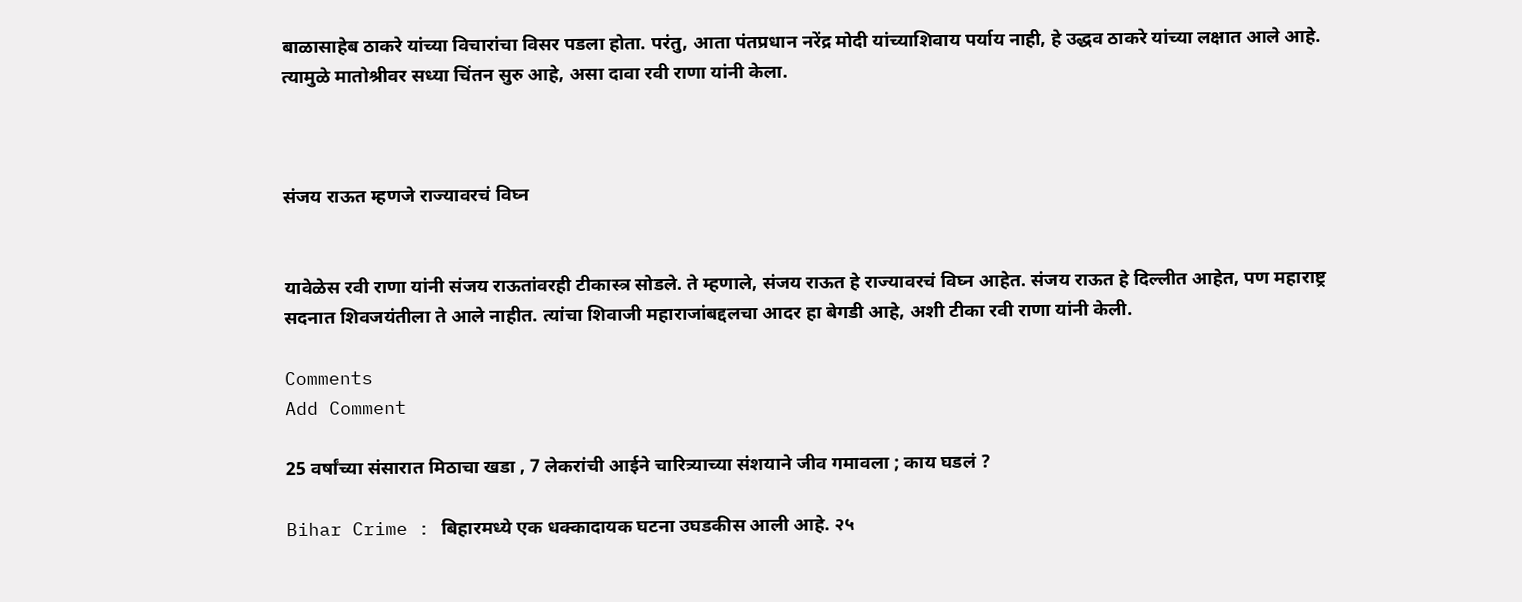बाळासाहेब ठाकरे यांच्या विचारांचा विसर पडला होता. परंतु, आता पंतप्रधान नरेंद्र मोदी यांच्याशिवाय पर्याय नाही, हे उद्धव ठाकरे यांच्या लक्षात आले आहे. त्यामुळे मातोश्रीवर सध्या चिंतन सुरु आहे, असा दावा रवी राणा यांनी केला.



संजय राऊत म्हणजे राज्यावरचं विघ्न


यावेळेस रवी राणा यांनी संजय राऊतांवरही टीकास्त्र सोडले. ते म्हणाले, संजय राऊत हे राज्यावरचं विघ्न आहेत. संजय राऊत हे दिल्लीत आहेत, पण महाराष्ट्र सदनात शिवजयंतीला ते आले नाहीत. त्यांचा शिवाजी महाराजांबद्दलचा आदर हा बेगडी आहे, अशी टीका रवी राणा यांनी केली.

Comments
Add Comment

25 वर्षांच्या संसारात मिठाचा खडा , 7 लेकरांची आईने चारित्र्याच्या संशयाने जीव गमावला ; काय घडलं ?

Bihar Crime : बिहारमध्ये एक धक्कादायक घटना उघडकीस आली आहे. २५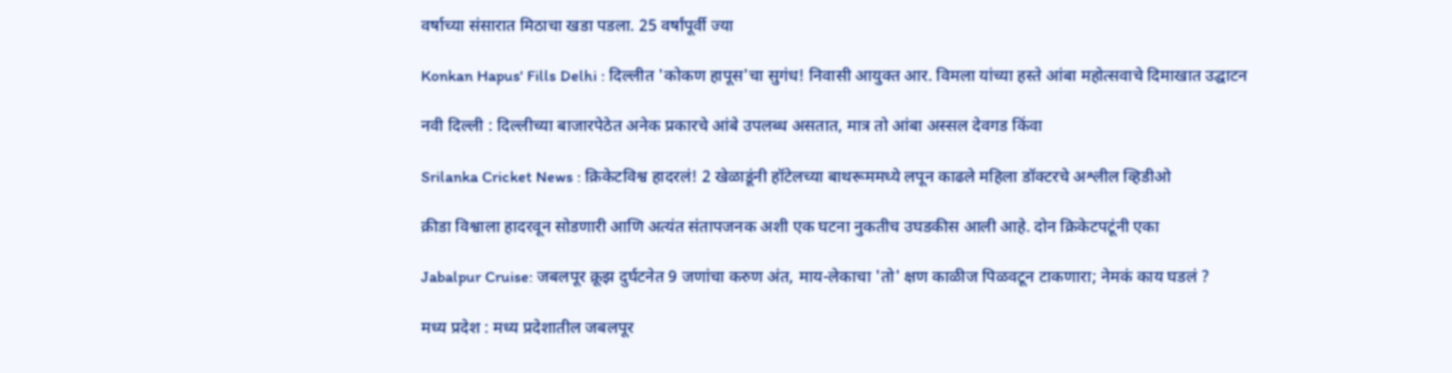वर्षाच्या संसारात मिठाचा खडा पडला. 25 वर्षांपूर्वी ज्या

Konkan Hapus' Fills Delhi : दिल्लीत 'कोकण हापूस'चा सुगंध! निवासी आयुक्त आर. विमला यांच्या हस्ते आंबा महोत्सवाचे दिमाखात उद्घाटन

नवी दिल्ली : दिल्लीच्या बाजारपेठेत अनेक प्रकारचे आंबे उपलब्ध असतात, मात्र तो आंबा अस्सल देवगड किंवा

Srilanka Cricket News : क्रिकेटविश्व हादरलं! 2 खेळाडूंनी हॉटेलच्या बाथरूममध्ये लपून काढले महिला डॉक्टरचे अश्लील व्हिडीओ

क्रीडा विश्वाला हादरवून सोडणारी आणि अत्यंत संतापजनक अशी एक घटना नुकतीच उघडकीस आली आहे. दोन क्रिकेटपटूंनी एका

Jabalpur Cruise: जबलपूर क्रूझ दुर्घटनेत 9 जणांचा करुण अंत, माय-लेकाचा 'तो' क्षण काळीज पिळवटून टाकणारा; नेमकं काय घडलं ?

मध्य प्रदेश : मध्य प्रदेशातील जबलपूर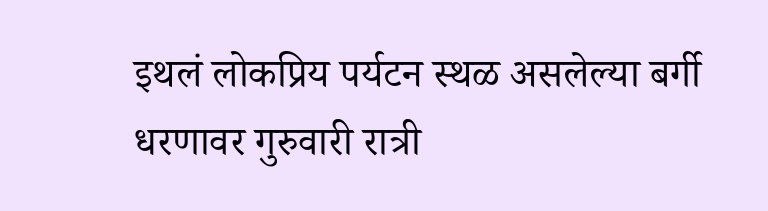इथलं लोकप्रिय पर्यटन स्थळ असलेल्या बर्गी धरणावर गुरुवारी रात्री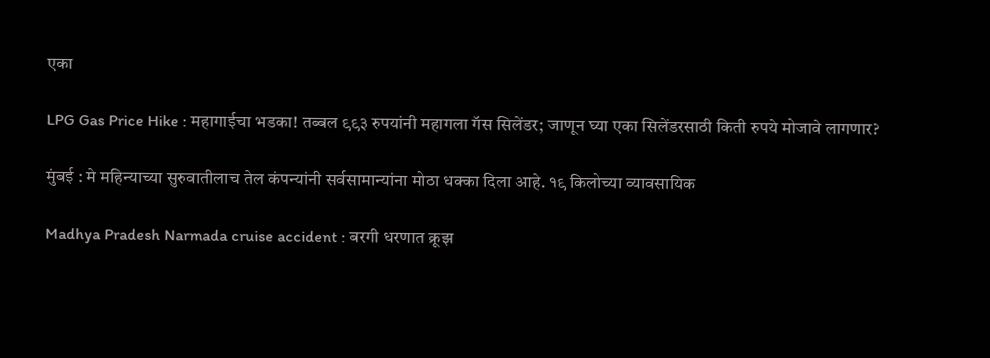एका

LPG Gas Price Hike : महागाईचा भडका! तब्बल ९९३ रुपयांनी महागला गॅस सिलेंडर; जाणून घ्या एका सिलेंडरसाठी किती रुपये मोजावे लागणार?

मुंबई : मे महिन्याच्या सुरुवातीलाच तेल कंपन्यांनी सर्वसामान्यांना मोठा धक्का दिला आहे. १९ किलोच्या व्यावसायिक

Madhya Pradesh Narmada cruise accident : बरगी धरणात क्रूझ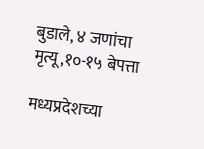बुडाले, ४ जणांचा मृत्यू,१०-१५ बेपत्ता

मध्यप्रदेशच्या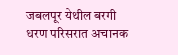जबलपूर येथील बरगी धरण परिसरात अचानक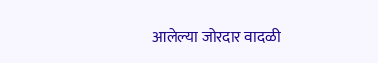आलेल्या जोरदार वादळी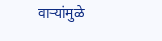वाऱ्यांमुळे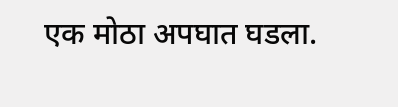एक मोठा अपघात घडला.